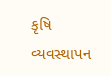કૃષિ વ્યવસ્થાપન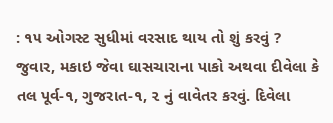: ૧૫ ઓગસ્ટ સુધીમાં વરસાદ થાય તો શું કરવું ?
જુવાર, મકાઇ જેવા ઘાસચારાના પાકો અથવા દીવેલા કે તલ પૂર્વ-૧, ગુજરાત-૧, ૨ નું વાવેતર કરવું. દિવેલા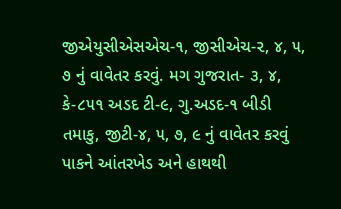જીએયુસીએસએચ-૧, જીસીએચ-૨, ૪, ૫, ૭ નું વાવેતર કરવું. મગ ગુજરાત- ૩, ૪, કે-૮૫૧ અડદ ટી-૯, ગુ.અડદ-૧ બીડી તમાકુ, જીટી-૪, ૫, ૭, ૯ નું વાવેતર કરવું પાકને આંતરખેડ અને હાથથી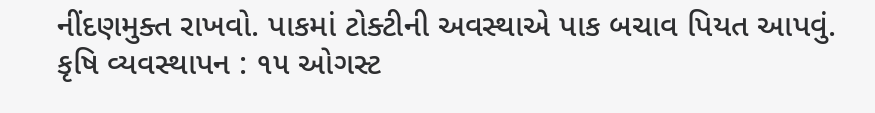નીંદણમુક્ત રાખવો. પાકમાં ટોક્ટીની અવસ્થાએ પાક બચાવ પિયત આપવું.
કૃષિ વ્યવસ્થાપન : ૧૫ ઓગસ્ટ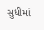સુધીમાં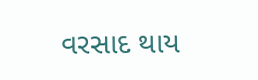વરસાદ થાય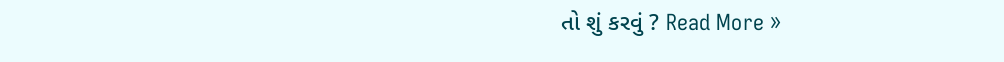તો શું કરવું ? Read More »